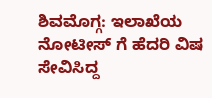ಶಿವಮೊಗ್ಗ: ಇಲಾಖೆಯ ನೋಟೀಸ್ ಗೆ ಹೆದರಿ ವಿಷ ಸೇವಿಸಿದ್ದ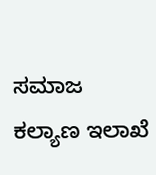ಸಮಾಜ ಕಲ್ಯಾಣ ಇಲಾಖೆ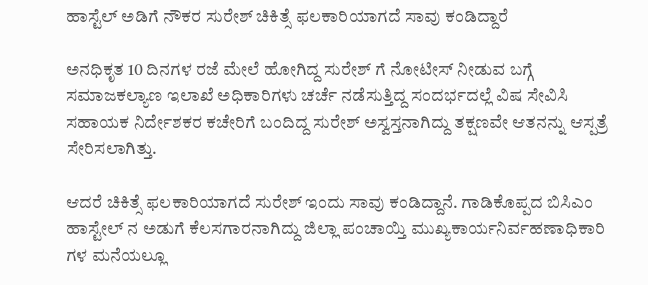ಹಾಸ್ಟೆಲ್ ಅಡಿಗೆ ನೌಕರ ಸುರೇಶ್ ಚಿಕಿತ್ಸೆ ಫಲಕಾರಿಯಾಗದೆ ಸಾವು ಕಂಡಿದ್ದಾರೆ

ಅನಧಿಕೃತ 10 ದಿನಗಳ ರಜೆ ಮೇಲೆ ಹೋಗಿದ್ದ ಸುರೇಶ್ ಗೆ ನೋಟೀಸ್ ನೀಡುವ ಬಗ್ಗೆ ಸಮಾಜಕಲ್ಯಾಣ ಇಲಾಖೆ ಅಧಿಕಾರಿಗಳು ಚರ್ಚೆ ನಡೆಸುತ್ತಿದ್ದ ಸಂದರ್ಭದಲ್ಲೆ ವಿಷ ಸೇವಿಸಿ ಸಹಾಯಕ ನಿರ್ದೇಶಕರ ಕಚೇರಿಗೆ ಬಂದಿದ್ದ ಸುರೇಶ್ ಅಸ್ವಸ್ತನಾಗಿದ್ದು ತಕ್ಷಣವೇ ಆತನನ್ನು ಆಸ್ಪತ್ರೆ ಸೇರಿಸಲಾಗಿತ್ತು.

ಆದರೆ ಚಿಕಿತ್ಸೆ ಫಲಕಾರಿಯಾಗದೆ ಸುರೇಶ್ ಇಂದು ಸಾವು ಕಂಡಿದ್ದಾನೆ. ಗಾಡಿಕೊಪ್ಪದ ಬಿಸಿಎಂ ಹಾಸ್ಟೇಲ್ ನ ಅಡುಗೆ ಕೆಲಸಗಾರನಾಗಿದ್ದು ಜಿಲ್ಲಾ ಪಂಚಾಯ್ತಿ ಮುಖ್ಯಕಾರ್ಯನಿರ್ವಹಣಾಧಿಕಾರಿ ಗಳ ಮನೆಯಲ್ಲೂ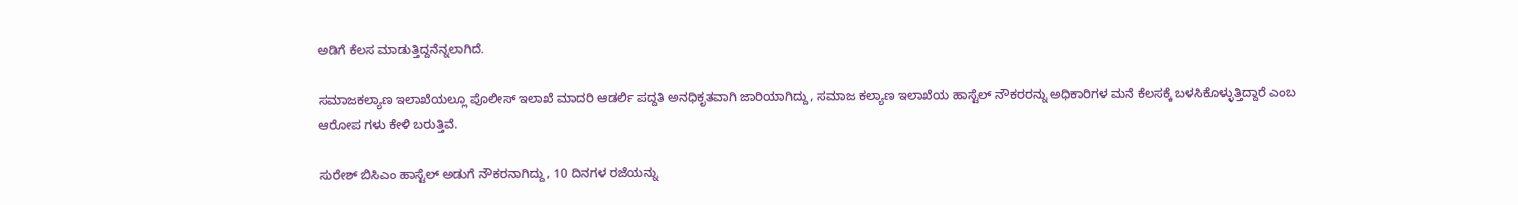ಅಡಿಗೆ ಕೆಲಸ ಮಾಡುತ್ತಿದ್ದನೆನ್ನಲಾಗಿದೆ.

ಸಮಾಜಕಲ್ಯಾಣ ಇಲಾಖೆಯಲ್ಲೂ ಪೊಲೀಸ್ ಇಲಾಖೆ ಮಾದರಿ ಆಡರ್ಲಿ ಪದ್ದತಿ ಅನಧಿಕೃತವಾಗಿ ಜಾರಿಯಾಗಿದ್ದು, ಸಮಾಜ ಕಲ್ಯಾಣ ಇಲಾಖೆಯ ಹಾಸ್ಟೆಲ್ ನೌಕರರನ್ನು ಅಧಿಕಾರಿಗಳ ಮನೆ ಕೆಲಸಕ್ಕೆ ಬಳಸಿಕೊಳ್ಳುತ್ತಿದ್ದಾರೆ ಎಂಬ ಆರೋಪ ಗಳು ಕೇಳಿ ಬರುತ್ತಿವೆ.

ಸುರೇಶ್ ಬಿಸಿಎಂ ಹಾಸ್ಟೆಲ್ ಅಡುಗೆ ನೌಕರನಾಗಿದ್ದು, 10 ದಿನಗಳ ರಜೆಯನ್ನು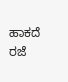ಹಾಕದೆ ರಜೆ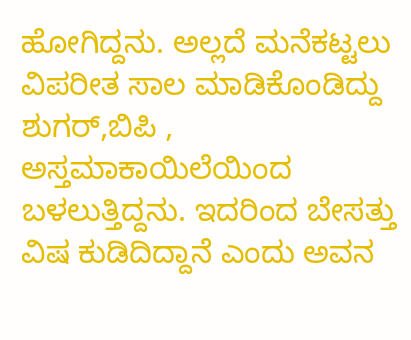ಹೋಗಿದ್ದನು. ಅಲ್ಲದೆ ಮನೆಕಟ್ಟಲು ವಿಪರೀತ ಸಾಲ ಮಾಡಿಕೊಂಡಿದ್ದು ಶುಗರ್,ಬಿಪಿ , ಅಸ್ತಮಾಕಾಯಿಲೆಯಿಂದ ಬಳಲುತ್ತಿದ್ದನು. ಇದರಿಂದ ಬೇಸತ್ತು ವಿಷ ಕುಡಿದಿದ್ದಾನೆ ಎಂದು ಅವನ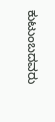ಕುಟುಂಬದವರು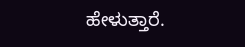ಹೇಳುತ್ತಾರೆ.